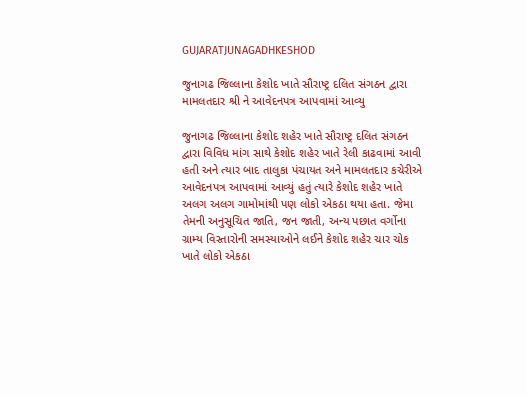GUJARATJUNAGADHKESHOD

જુનાગઢ જિલ્લાના કેશોદ ખાતે સૌરાષ્ટ્ર દલિત સંગઠન દ્વારા મામલતદાર શ્રી ને આવેદનપત્ર આપવામાં આવ્યુ

જુનાગઢ જિલ્લાના કેશોદ શહેર ખાતે સૌરાષ્ટ્ર દલિત સંગઠન દ્વારા વિવિધ માંગ સાથે કેશોદ શહેર ખાતે રેલી કાઢવામાં આવી હતી અને ત્યાર બાદ તાલુકા પંચાયત અને મામલતદાર કચેરીએ આવેદનપત્ર આપવામાં આવ્યું હતું ત્યારે કેશોદ શહેર ખાતે અલગ અલગ ગામોમાંથી પણ લોકો એકઠા થયા હતા. જેમા તેમની અનુસૂચિત જાતિ, જન જાતી, અન્ય પછાત વર્ગોના ગ્રામ્ય વિસ્તારોની સમસ્યાઓને લઈને કેશોદ શહેર ચાર ચોક ખાતે લોકો એકઠા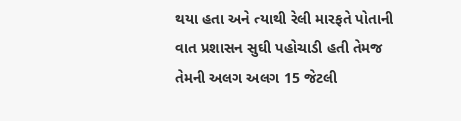થયા હતા અને ત્યાથી રેલી મારફતે પોતાની વાત પ્રશાસન સુઘી પહોચાડી હતી તેમજ તેમની અલગ અલગ 15 જેટલી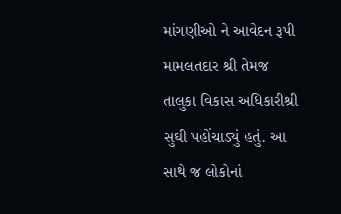માંગણીઓ ને આવેદન રૂપી મામલતદાર શ્રી તેમજ તાલુકા વિકાસ અધિકારીશ્રી સુઘી પહોંચાડ્યું હતું. આ સાથે જ લોકોનાં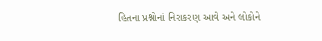હિતના પ્રશ્નોનાં નિરાકરણ આવે અને લોકોને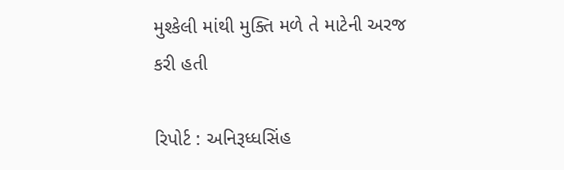મુશ્કેલી માંથી મુક્તિ મળે તે માટેની અરજ કરી હતી

રિપોર્ટ : અનિરૂધ્ધસિંહ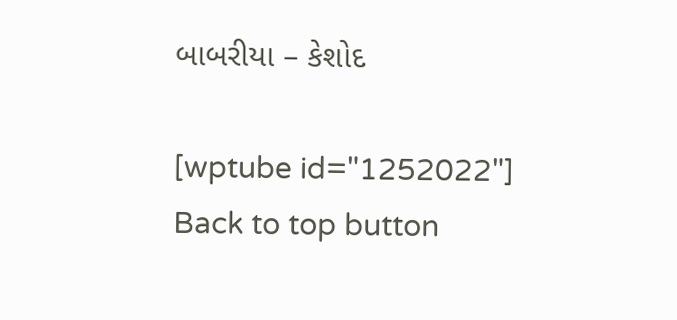બાબરીયા – કેશોદ

[wptube id="1252022"]
Back to top button